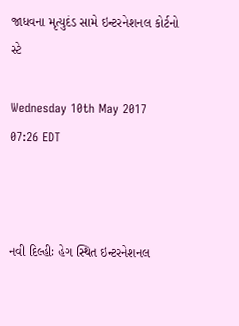જાધવના મૃત્યુદંડ સામે ઇન્ટરનેશનલ કોર્ટનો સ્ટે

Wednesday 10th May 2017 07:26 EDT



નવી દિલ્હીઃ હેગ સ્થિત ઇન્ટરનેશનલ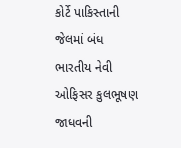કોર્ટે પાકિસ્તાની જેલમાં બંધ ભારતીય નેવી ઓફિસર કુલભૂષણ જાધવની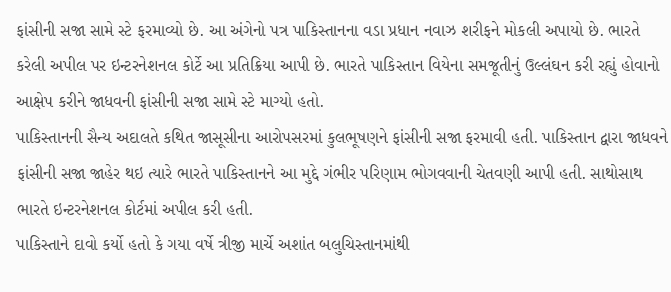ફાંસીની સજા સામે સ્ટે ફરમાવ્યો છે. આ અંગેનો પત્ર પાકિસ્તાનના વડા પ્રધાન નવાઝ શરીફને મોકલી અપાયો છે. ભારતે કરેલી અપીલ પર ઇન્ટરનેશનલ કોર્ટે આ પ્રતિક્રિયા આપી છે. ભારતે પાકિસ્તાન વિયેના સમજૂતીનું ઉલ્લંઘન કરી રહ્યું હોવાનો આક્ષેપ કરીને જાધવની ફાંસીની સજા સામે સ્ટે માગ્યો હતો.
પાકિસ્તાનની સૈન્ય અદાલતે કથિત જાસૂસીના આરોપસરમાં કુલભૂષણને ફાંસીની સજા ફરમાવી હતી. પાકિસ્તાન દ્વારા જાધવને ફાંસીની સજા જાહેર થઇ ત્યારે ભારતે પાકિસ્તાનને આ મુદ્દે ગંભીર પરિણામ ભોગવવાની ચેતવણી આપી હતી. સાથોસાથ ભારતે ઇન્ટરનેશનલ કોર્ટમાં અપીલ કરી હતી.
પાકિસ્તાને દાવો કર્યો હતો કે ગયા વર્ષે ત્રીજી માર્ચે અશાંત બલુચિસ્તાનમાંથી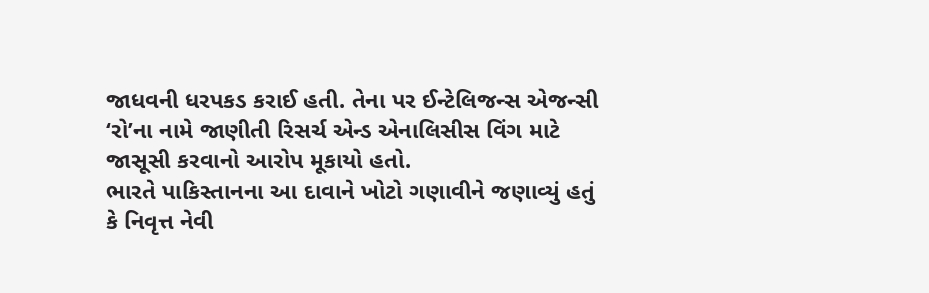જાધવની ધરપકડ કરાઈ હતી. તેના પર ઈન્ટેલિજન્સ એજન્સી ‘રો’ના નામે જાણીતી રિસર્ચ એન્ડ એનાલિસીસ વિંગ માટે જાસૂસી કરવાનો આરોપ મૂકાયો હતો.
ભારતે પાકિસ્તાનના આ દાવાને ખોટો ગણાવીને જણાવ્યું હતું કે નિવૃત્ત નેવી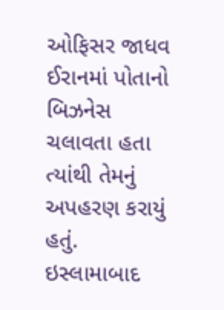ઓફિસર જાધવ ઈરાનમાં પોતાનો બિઝનેસ ચલાવતા હતા ત્યાંથી તેમનું અપહરણ કરાયું હતું. ઇસ્લામાબાદ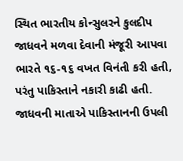સ્થિત ભારતીય કોન્સુલરને કુલદીપ જાધવને મળવા દેવાની મંજૂરી આપવા ભારતે ૧૬-૧૬ વખત વિનંતી કરી હતી, પરંતુ પાકિસ્તાને નકારી કાઢી હતી. જાધવની માતાએ પાકિસ્તાનની ઉપલી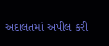અદાલતમાં અપીલ કરી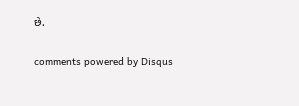છે.


comments powered by Disqus